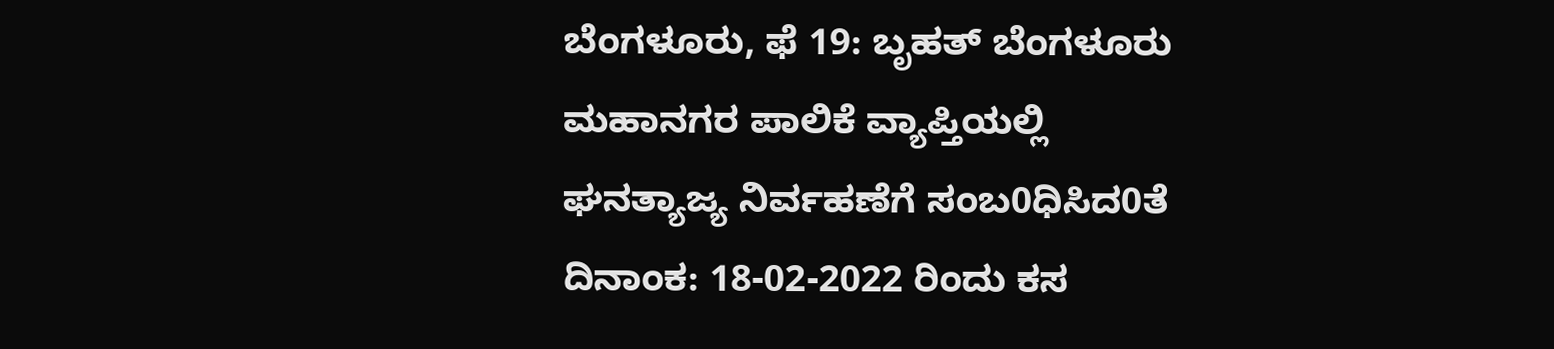ಬೆಂಗಳೂರು, ಫೆ 19: ಬೃಹತ್ ಬೆಂಗಳೂರು ಮಹಾನಗರ ಪಾಲಿಕೆ ವ್ಯಾಪ್ತಿಯಲ್ಲಿ ಘನತ್ಯಾಜ್ಯ ನಿರ್ವಹಣೆಗೆ ಸಂಬ0ಧಿಸಿದ0ತೆ ದಿನಾಂಕ: 18-02-2022 ರಿಂದು ಕಸ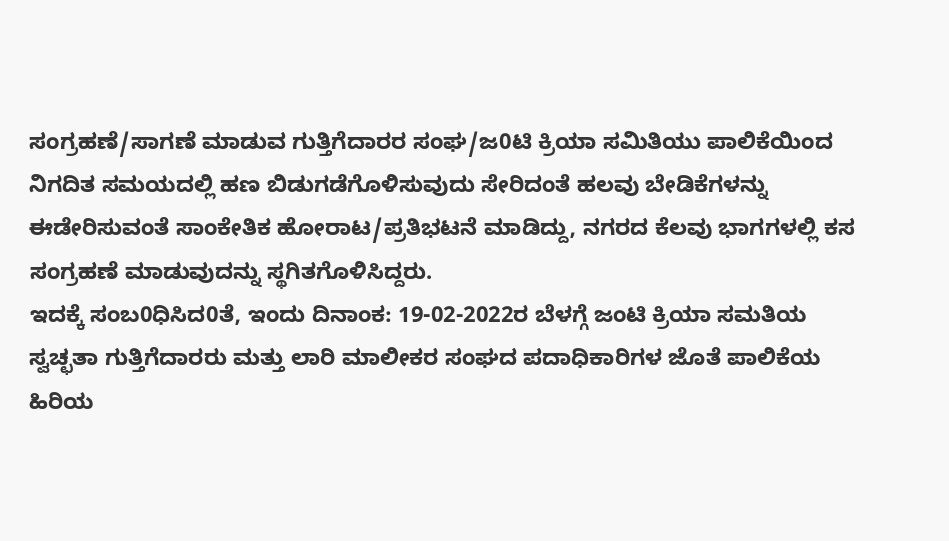ಸಂಗ್ರಹಣೆ/ಸಾಗಣೆ ಮಾಡುವ ಗುತ್ತಿಗೆದಾರರ ಸಂಘ/ಜ0ಟಿ ಕ್ರಿಯಾ ಸಮಿತಿಯು ಪಾಲಿಕೆಯಿಂದ ನಿಗದಿತ ಸಮಯದಲ್ಲಿ ಹಣ ಬಿಡುಗಡೆಗೊಳಿಸುವುದು ಸೇರಿದಂತೆ ಹಲವು ಬೇಡಿಕೆಗಳನ್ನು ಈಡೇರಿಸುವಂತೆ ಸಾಂಕೇತಿಕ ಹೋರಾಟ/ಪ್ರತಿಭಟನೆ ಮಾಡಿದ್ದು, ನಗರದ ಕೆಲವು ಭಾಗಗಳಲ್ಲಿ ಕಸ ಸಂಗ್ರಹಣೆ ಮಾಡುವುದನ್ನು ಸ್ಥಗಿತಗೊಳಿಸಿದ್ದರು.
ಇದಕ್ಕೆ ಸಂಬ0ಧಿಸಿದ0ತೆ, ಇಂದು ದಿನಾಂಕ: 19-02-2022ರ ಬೆಳಗ್ಗೆ ಜಂಟಿ ಕ್ರಿಯಾ ಸಮತಿಯ ಸ್ವಚ್ಛತಾ ಗುತ್ತಿಗೆದಾರರು ಮತ್ತು ಲಾರಿ ಮಾಲೀಕರ ಸಂಘದ ಪದಾಧಿಕಾರಿಗಳ ಜೊತೆ ಪಾಲಿಕೆಯ ಹಿರಿಯ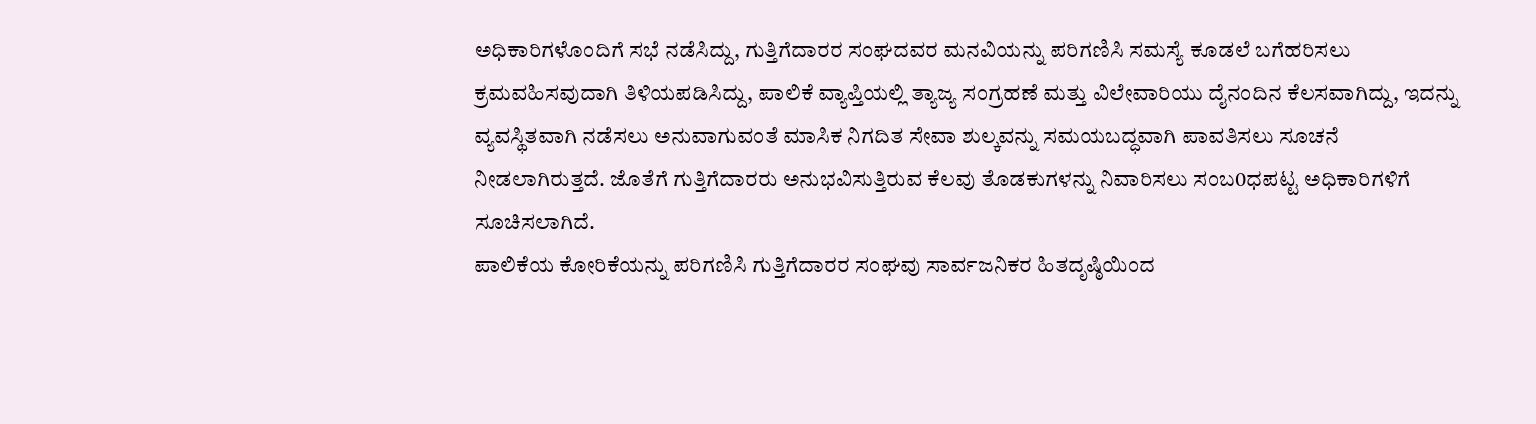ಅಧಿಕಾರಿಗಳೊಂದಿಗೆ ಸಭೆ ನಡೆಸಿದ್ದು, ಗುತ್ತಿಗೆದಾರರ ಸಂಘದವರ ಮನವಿಯನ್ನು ಪರಿಗಣಿಸಿ ಸಮಸ್ಯೆ ಕೂಡಲೆ ಬಗೆಹರಿಸಲು ಕ್ರಮವಹಿಸವುದಾಗಿ ತಿಳಿಯಪಡಿಸಿದ್ದು, ಪಾಲಿಕೆ ವ್ಯಾಪ್ತಿಯಲ್ಲಿ ತ್ಯಾಜ್ಯ ಸಂಗ್ರಹಣೆ ಮತ್ತು ವಿಲೇವಾರಿಯು ದೈನಂದಿನ ಕೆಲಸವಾಗಿದ್ದು, ಇದನ್ನು ವ್ಯವಸ್ಥಿತವಾಗಿ ನಡೆಸಲು ಅನುವಾಗುವಂತೆ ಮಾಸಿಕ ನಿಗದಿತ ಸೇವಾ ಶುಲ್ಕವನ್ನು ಸಮಯಬದ್ಧವಾಗಿ ಪಾವತಿಸಲು ಸೂಚನೆ ನೀಡಲಾಗಿರುತ್ತದೆ. ಜೊತೆಗೆ ಗುತ್ತಿಗೆದಾರರು ಅನುಭವಿಸುತ್ತಿರುವ ಕೆಲವು ತೊಡಕುಗಳನ್ನು ನಿವಾರಿಸಲು ಸಂಬ0ಧಪಟ್ಟ ಅಧಿಕಾರಿಗಳಿಗೆ ಸೂಚಿಸಲಾಗಿದೆ.
ಪಾಲಿಕೆಯ ಕೋರಿಕೆಯನ್ನು ಪರಿಗಣಿಸಿ ಗುತ್ತಿಗೆದಾರರ ಸಂಘವು ಸಾರ್ವಜನಿಕರ ಹಿತದೃಷ್ಠಿಯಿಂದ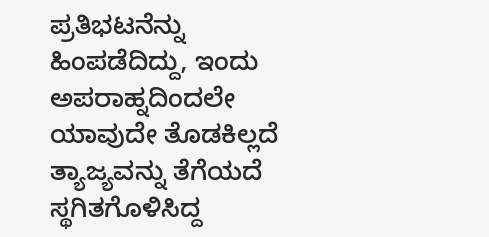ಪ್ರತಿಭಟನೆನ್ನು ಹಿಂಪಡೆದಿದ್ದು, ಇಂದು ಅಪರಾಹ್ನದಿಂದಲೇ ಯಾವುದೇ ತೊಡಕಿಲ್ಲದೆ ತ್ಯಾಜ್ಯವನ್ನು ತೆಗೆಯದೆ ಸ್ಥಗಿತಗೊಳಿಸಿದ್ದ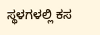ಸ್ಥಳಗಳಲ್ಲಿ ಕಸ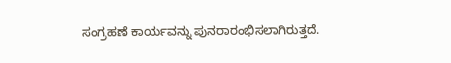ಸಂಗ್ರಹಣೆ ಕಾರ್ಯವನ್ನು ಪುನರಾರಂಭಿಸಲಾಗಿರುತ್ತದೆ.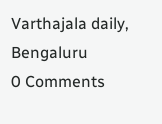Varthajala daily, Bengaluru
0 Comments